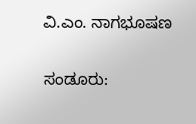ವಿ.ಎಂ. ನಾಗಭೂಷಣ

ಸಂಡೂರು: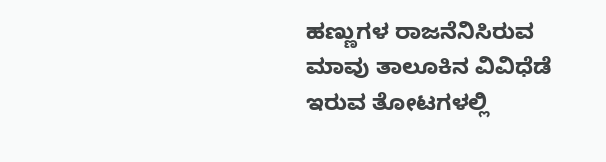ಹಣ್ಣುಗಳ ರಾಜನೆನಿಸಿರುವ ಮಾವು ತಾಲೂಕಿನ ವಿವಿಧೆಡೆ ಇರುವ ತೋಟಗಳಲ್ಲಿ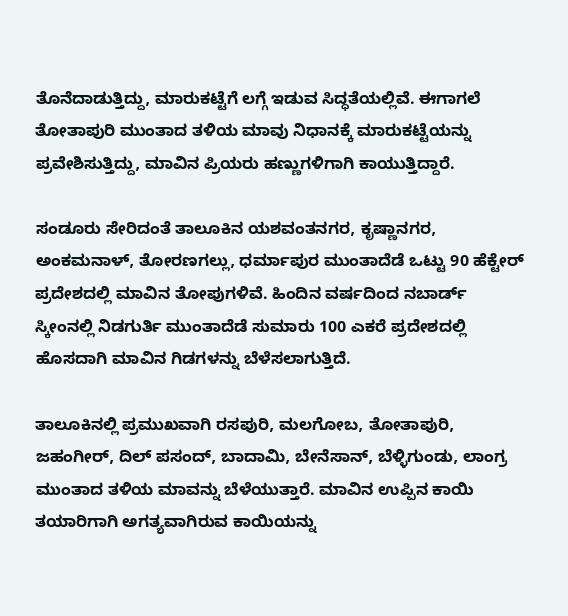ತೊನೆದಾಡುತ್ತಿದ್ದು, ಮಾರುಕಟ್ಟೆಗೆ ಲಗ್ಗೆ ಇಡುವ ಸಿದ್ಧತೆಯಲ್ಲಿವೆ. ಈಗಾಗಲೆ ತೋತಾಪುರಿ ಮುಂತಾದ ತಳಿಯ ಮಾವು ನಿಧಾನಕ್ಕೆ ಮಾರುಕಟ್ಟೆಯನ್ನು ಪ್ರವೇಶಿಸುತ್ತಿದ್ದು, ಮಾವಿನ ಪ್ರಿಯರು ಹಣ್ಣುಗಳಿಗಾಗಿ ಕಾಯುತ್ತಿದ್ದಾರೆ.

ಸಂಡೂರು ಸೇರಿದಂತೆ ತಾಲೂಕಿನ ಯಶವಂತನಗರ, ಕೃಷ್ಣಾನಗರ, ಅಂಕಮನಾಳ್, ತೋರಣಗಲ್ಲು, ಧರ್ಮಾಪುರ ಮುಂತಾದೆಡೆ ಒಟ್ಟು 90 ಹೆಕ್ಟೇರ್ ಪ್ರದೇಶದಲ್ಲಿ ಮಾವಿನ ತೋಪುಗಳಿವೆ. ಹಿಂದಿನ ವರ್ಷದಿಂದ ನಬಾರ್ಡ್ ಸ್ಕೀಂನಲ್ಲಿ ನಿಡಗುರ್ತಿ ಮುಂತಾದೆಡೆ ಸುಮಾರು 100 ಎಕರೆ ಪ್ರದೇಶದಲ್ಲಿ ಹೊಸದಾಗಿ ಮಾವಿನ ಗಿಡಗಳನ್ನು ಬೆಳೆಸಲಾಗುತ್ತಿದೆ.

ತಾಲೂಕಿನಲ್ಲಿ ಪ್ರಮುಖವಾಗಿ ರಸಪುರಿ, ಮಲಗೋಬ, ತೋತಾಪುರಿ, ಜಹಂಗೀರ್, ದಿಲ್ ಪಸಂದ್, ಬಾದಾಮಿ, ಬೇನೆಸಾನ್, ಬೆಳ್ಳಿಗುಂಡು, ಲಾಂಗ್ರ ಮುಂತಾದ ತಳಿಯ ಮಾವನ್ನು ಬೆಳೆಯುತ್ತಾರೆ. ಮಾವಿನ ಉಪ್ಪಿನ ಕಾಯಿ ತಯಾರಿಗಾಗಿ ಅಗತ್ಯವಾಗಿರುವ ಕಾಯಿಯನ್ನು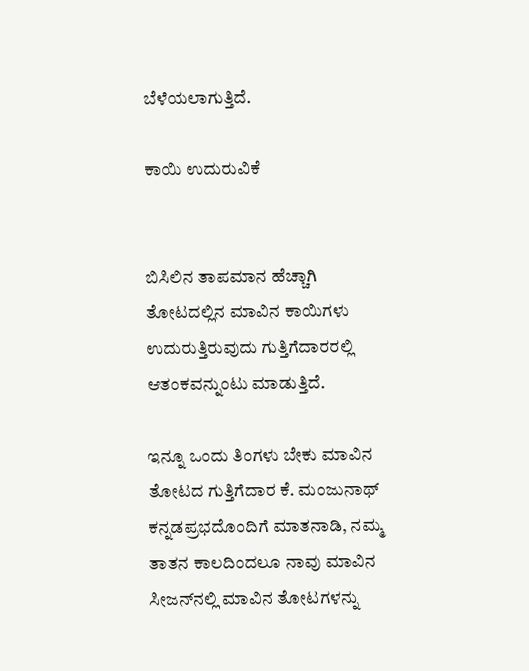ಬೆಳೆಯಲಾಗುತ್ತಿದೆ.

ಕಾಯಿ ಉದುರುವಿಕೆ


ಬಿಸಿಲಿನ ತಾಪಮಾನ ಹೆಚ್ಚಾಗಿ ತೋಟದಲ್ಲಿನ ಮಾವಿನ ಕಾಯಿಗಳು ಉದುರುತ್ತಿರುವುದು ಗುತ್ತಿಗೆದಾರರಲ್ಲಿ ಆತಂಕವನ್ನುಂಟು ಮಾಡುತ್ತಿದೆ.

ಇನ್ನೂ ಒಂದು ತಿಂಗಳು ಬೇಕು ಮಾವಿನ ತೋಟದ ಗುತ್ತಿಗೆದಾರ ಕೆ. ಮಂಜುನಾಥ್ ಕನ್ನಡಪ್ರಭದೊಂದಿಗೆ ಮಾತನಾಡಿ, ನಮ್ಮ ತಾತನ ಕಾಲದಿಂದಲೂ ನಾವು ಮಾವಿನ ಸೀಜನ್‌ನಲ್ಲಿ ಮಾವಿನ ತೋಟಗಳನ್ನು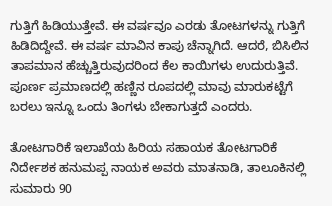ಗುತ್ತಿಗೆ ಹಿಡಿಯುತ್ತೇವೆ. ಈ ವರ್ಷವೂ ಎರಡು ತೋಟಗಳನ್ನು ಗುತ್ತಿಗೆ ಹಿಡಿದಿದ್ದೇವೆ. ಈ ವರ್ಷ ಮಾವಿನ ಕಾಪು ಚೆನ್ನಾಗಿದೆ. ಆದರೆ, ಬಿಸಿಲಿನ ತಾಪಮಾನ ಹೆಚ್ಚುತ್ತಿರುವುದರಿಂದ ಕೆಲ ಕಾಯಿಗಳು ಉದುರುತ್ತಿವೆ. ಪೂರ್ಣ ಪ್ರಮಾಣದಲ್ಲಿ ಹಣ್ಣಿನ ರೂಪದಲ್ಲಿ ಮಾವು ಮಾರುಕಟ್ಟೆಗೆ ಬರಲು ಇನ್ನೂ ಒಂದು ತಿಂಗಳು ಬೇಕಾಗುತ್ತದೆ ಎಂದರು.

ತೋಟಗಾರಿಕೆ ಇಲಾಖೆಯ ಹಿರಿಯ ಸಹಾಯಕ ತೋಟಗಾರಿಕೆ ನಿರ್ದೇಶಕ ಹನುಮಪ್ಪ ನಾಯಕ ಅವರು ಮಾತನಾಡಿ, ತಾಲೂಕಿನಲ್ಲಿ ಸುಮಾರು 90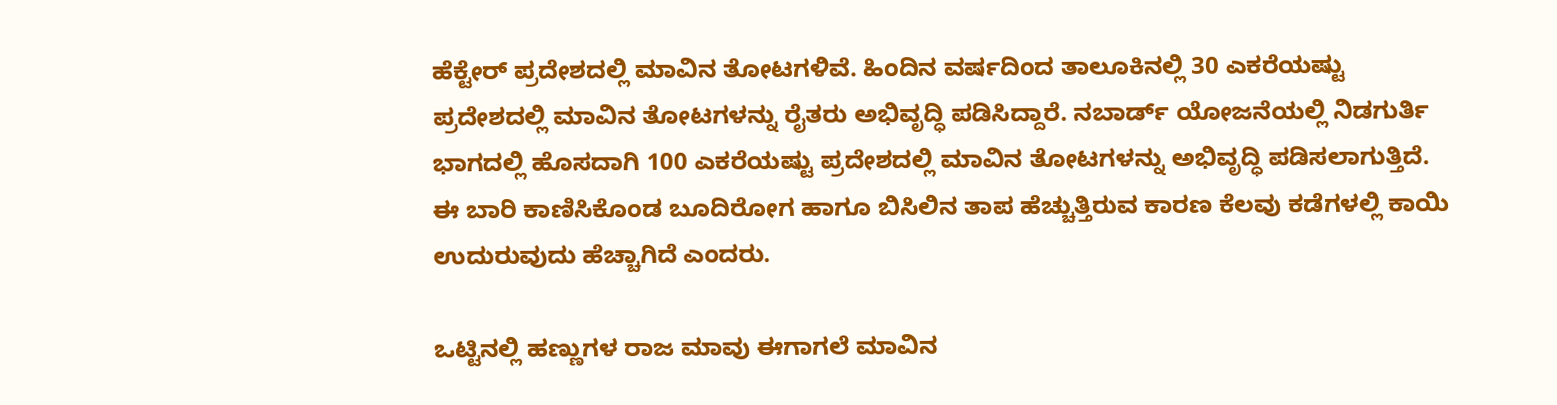ಹೆಕ್ಟೇರ್ ಪ್ರದೇಶದಲ್ಲಿ ಮಾವಿನ ತೋಟಗಳಿವೆ. ಹಿಂದಿನ ವರ್ಷದಿಂದ ತಾಲೂಕಿನಲ್ಲಿ 30 ಎಕರೆಯಷ್ಟು ಪ್ರದೇಶದಲ್ಲಿ ಮಾವಿನ ತೋಟಗಳನ್ನು ರೈತರು ಅಭಿವೃದ್ಧಿ ಪಡಿಸಿದ್ದಾರೆ. ನಬಾರ್ಡ್ ಯೋಜನೆಯಲ್ಲಿ ನಿಡಗುರ್ತಿ ಭಾಗದಲ್ಲಿ ಹೊಸದಾಗಿ 100 ಎಕರೆಯಷ್ಟು ಪ್ರದೇಶದಲ್ಲಿ ಮಾವಿನ ತೋಟಗಳನ್ನು ಅಭಿವೃದ್ಧಿ ಪಡಿಸಲಾಗುತ್ತಿದೆ. ಈ ಬಾರಿ ಕಾಣಿಸಿಕೊಂಡ ಬೂದಿರೋಗ ಹಾಗೂ ಬಿಸಿಲಿನ ತಾಪ ಹೆಚ್ಚುತ್ತಿರುವ ಕಾರಣ ಕೆಲವು ಕಡೆಗಳಲ್ಲಿ ಕಾಯಿ ಉದುರುವುದು ಹೆಚ್ಚಾಗಿದೆ ಎಂದರು.

ಒಟ್ಟಿನಲ್ಲಿ ಹಣ್ಣುಗಳ ರಾಜ ಮಾವು ಈಗಾಗಲೆ ಮಾವಿನ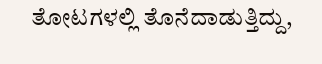ತೋಟಗಳಲ್ಲಿ ತೊನೆದಾಡುತ್ತಿದ್ದು,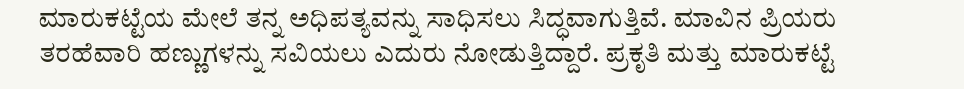ಮಾರುಕಟ್ಟೆಯ ಮೇಲೆ ತನ್ನ ಅಧಿಪತ್ಯವನ್ನು ಸಾಧಿಸಲು ಸಿದ್ಧವಾಗುತ್ತಿವೆ. ಮಾವಿನ ಪ್ರಿಯರು ತರಹೆವಾರಿ ಹಣ್ಣುಗಳನ್ನು ಸವಿಯಲು ಎದುರು ನೋಡುತ್ತಿದ್ದಾರೆ. ಪ್ರಕೃತಿ ಮತ್ತು ಮಾರುಕಟ್ಟೆ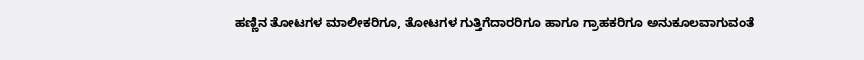ಹಣ್ಣಿನ ತೋಟಗಳ ಮಾಲೀಕರಿಗೂ, ತೋಟಗಳ ಗುತ್ತಿಗೆದಾರರಿಗೂ ಹಾಗೂ ಗ್ರಾಹಕರಿಗೂ ಅನುಕೂಲವಾಗುವಂತೆ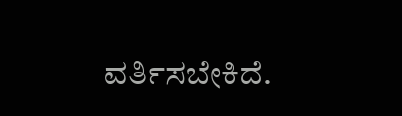ವರ್ತಿಸಬೇಕಿದೆ.